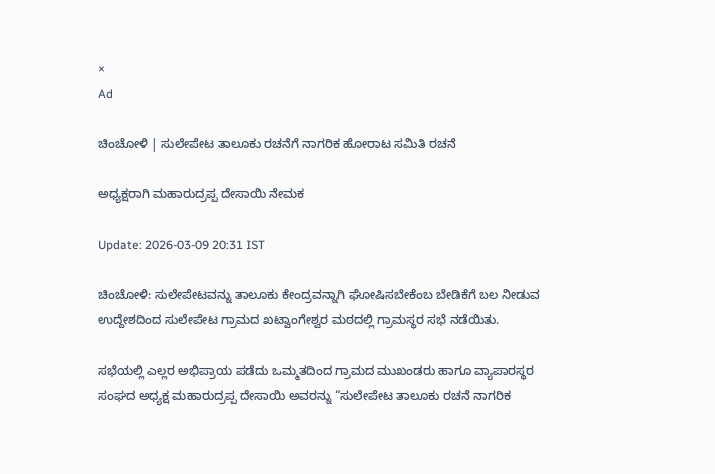×
Ad

ಚಿಂಚೋಳಿ | ಸುಲೇಪೇಟ ತಾಲೂಕು ರಚನೆಗೆ ನಾಗರಿಕ ಹೋರಾಟ ಸಮಿತಿ ರಚನೆ

ಅಧ್ಯಕ್ಷರಾಗಿ ಮಹಾರುದ್ರಪ್ಪ ದೇಸಾಯಿ ನೇಮಕ

Update: 2026-03-09 20:31 IST

ಚಿಂಚೋಳಿ: ಸುಲೇಪೇಟವನ್ನು ತಾಲೂಕು ಕೇಂದ್ರವನ್ನಾಗಿ ಘೋಷಿಸಬೇಕೆಂಬ ಬೇಡಿಕೆಗೆ ಬಲ ನೀಡುವ ಉದ್ದೇಶದಿಂದ ಸುಲೇಪೇಟ ಗ್ರಾಮದ ಖಟ್ವಾಂಗೇಶ್ವರ ಮಠದಲ್ಲಿ ಗ್ರಾಮಸ್ಥರ ಸಭೆ ನಡೆಯಿತು.

ಸಭೆಯಲ್ಲಿ ಎಲ್ಲರ ಅಭಿಪ್ರಾಯ ಪಡೆದು ಒಮ್ಮತದಿಂದ ಗ್ರಾಮದ ಮುಖಂಡರು ಹಾಗೂ ವ್ಯಾಪಾರಸ್ಥರ ಸಂಘದ ಅಧ್ಯಕ್ಷ ಮಹಾರುದ್ರಪ್ಪ ದೇಸಾಯಿ ಅವರನ್ನು “ಸುಲೇಪೇಟ ತಾಲೂಕು ರಚನೆ ನಾಗರಿಕ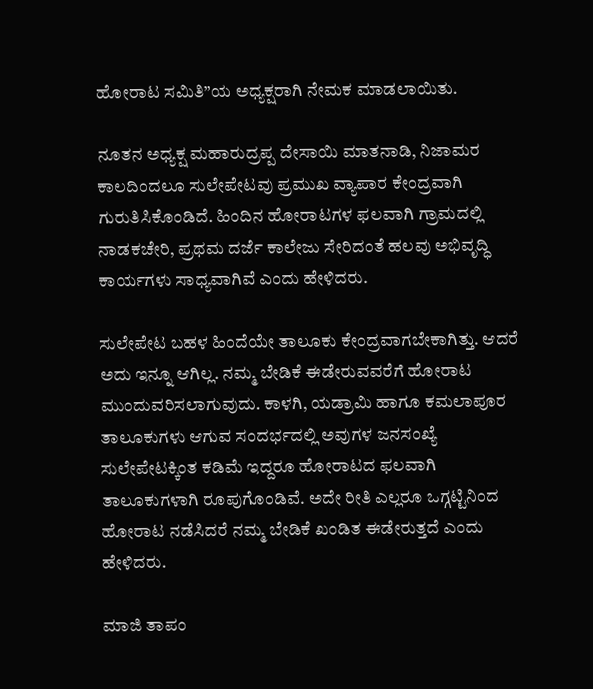ಹೋರಾಟ ಸಮಿತಿ”ಯ ಅಧ್ಯಕ್ಷರಾಗಿ ನೇಮಕ ಮಾಡಲಾಯಿತು.

ನೂತನ ಅಧ್ಯಕ್ಷ ಮಹಾರುದ್ರಪ್ಪ ದೇಸಾಯಿ ಮಾತನಾಡಿ, ನಿಜಾಮರ ಕಾಲದಿಂದಲೂ ಸುಲೇಪೇಟವು ಪ್ರಮುಖ ವ್ಯಾಪಾರ ಕೇಂದ್ರವಾಗಿ ಗುರುತಿಸಿಕೊಂಡಿದೆ. ಹಿಂದಿನ ಹೋರಾಟಗಳ ಫಲವಾಗಿ ಗ್ರಾಮದಲ್ಲಿ ನಾಡಕಚೇರಿ, ಪ್ರಥಮ ದರ್ಜೆ ಕಾಲೇಜು ಸೇರಿದಂತೆ ಹಲವು ಅಭಿವೃದ್ಧಿ ಕಾರ್ಯಗಳು ಸಾಧ್ಯವಾಗಿವೆ ಎಂದು ಹೇಳಿದರು.

ಸುಲೇಪೇಟ ಬಹಳ ಹಿಂದೆಯೇ ತಾಲೂಕು ಕೇಂದ್ರವಾಗಬೇಕಾಗಿತ್ತು. ಆದರೆ ಅದು ಇನ್ನೂ ಆಗಿಲ್ಲ. ನಮ್ಮ ಬೇಡಿಕೆ ಈಡೇರುವವರೆಗೆ ಹೋರಾಟ ಮುಂದುವರಿಸಲಾಗುವುದು. ಕಾಳಗಿ, ಯಡ್ರಾಮಿ ಹಾಗೂ ಕಮಲಾಪೂರ ತಾಲೂಕುಗಳು ಆಗುವ ಸಂದರ್ಭದಲ್ಲಿ ಅವುಗಳ ಜನಸಂಖ್ಯೆ ಸುಲೇಪೇಟಕ್ಕಿಂತ ಕಡಿಮೆ ಇದ್ದರೂ ಹೋರಾಟದ ಫಲವಾಗಿ ತಾಲೂಕುಗಳಾಗಿ ರೂಪುಗೊಂಡಿವೆ. ಅದೇ ರೀತಿ ಎಲ್ಲರೂ ಒಗ್ಗಟ್ಟಿನಿಂದ ಹೋರಾಟ ನಡೆಸಿದರೆ ನಮ್ಮ ಬೇಡಿಕೆ ಖಂಡಿತ ಈಡೇರುತ್ತದೆ ಎಂದು ಹೇಳಿದರು.

ಮಾಜಿ ತಾಪಂ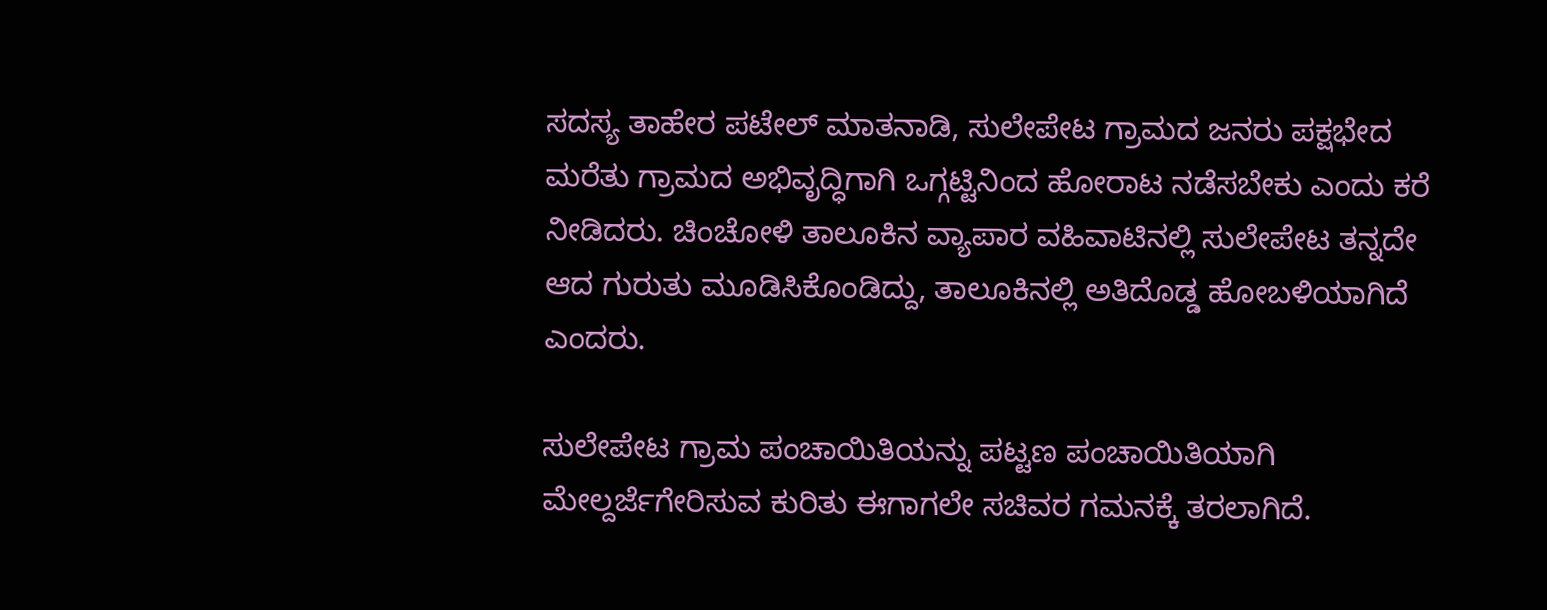ಸದಸ್ಯ ತಾಹೇರ ಪಟೇಲ್ ಮಾತನಾಡಿ, ಸುಲೇಪೇಟ ಗ್ರಾಮದ ಜನರು ಪಕ್ಷಭೇದ ಮರೆತು ಗ್ರಾಮದ ಅಭಿವೃದ್ಧಿಗಾಗಿ ಒಗ್ಗಟ್ಟಿನಿಂದ ಹೋರಾಟ ನಡೆಸಬೇಕು ಎಂದು ಕರೆ ನೀಡಿದರು. ಚಿಂಚೋಳಿ ತಾಲೂಕಿನ ವ್ಯಾಪಾರ ವಹಿವಾಟಿನಲ್ಲಿ ಸುಲೇಪೇಟ ತನ್ನದೇ ಆದ ಗುರುತು ಮೂಡಿಸಿಕೊಂಡಿದ್ದು, ತಾಲೂಕಿನಲ್ಲಿ ಅತಿದೊಡ್ಡ ಹೋಬಳಿಯಾಗಿದೆ ಎಂದರು.

ಸುಲೇಪೇಟ ಗ್ರಾಮ ಪಂಚಾಯಿತಿಯನ್ನು ಪಟ್ಟಣ ಪಂಚಾಯಿತಿಯಾಗಿ ಮೇಲ್ದರ್ಜೆಗೇರಿಸುವ ಕುರಿತು ಈಗಾಗಲೇ ಸಚಿವರ ಗಮನಕ್ಕೆ ತರಲಾಗಿದೆ.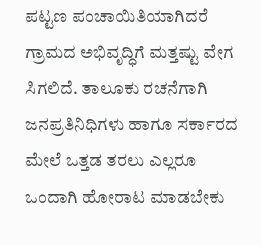ಪಟ್ಟಣ ಪಂಚಾಯಿತಿಯಾಗಿದರೆ ಗ್ರಾಮದ ಅಭಿವೃದ್ಧಿಗೆ ಮತ್ತಷ್ಟು ವೇಗ ಸಿಗಲಿದೆ. ತಾಲೂಕು ರಚನೆಗಾಗಿ ಜನಪ್ರತಿನಿಧಿಗಳು ಹಾಗೂ ಸರ್ಕಾರದ ಮೇಲೆ ಒತ್ತಡ ತರಲು ಎಲ್ಲರೂ ಒಂದಾಗಿ ಹೋರಾಟ ಮಾಡಬೇಕು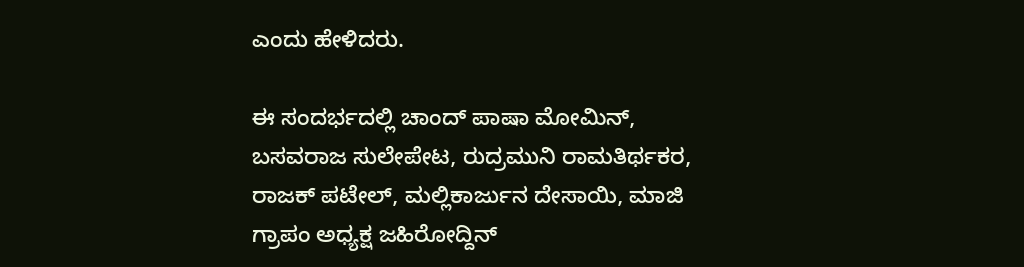ಎಂದು ಹೇಳಿದರು.

ಈ ಸಂದರ್ಭದಲ್ಲಿ ಚಾಂದ್‌ ಪಾಷಾ ಮೋಮಿನ್, ಬಸವರಾಜ ಸುಲೇಪೇಟ, ರುದ್ರಮುನಿ ರಾಮತಿರ್ಥಕರ, ರಾಜಕ್ ಪಟೇಲ್, ಮಲ್ಲಿಕಾರ್ಜುನ ದೇಸಾಯಿ, ಮಾಜಿ ಗ್ರಾಪಂ ಅಧ್ಯಕ್ಷ ಜಹಿರೋದ್ದಿನ್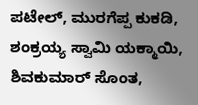ಪಟೇಲ್, ಮುರಗೆಪ್ಪ ಕುಕಡಿ, ಶಂಕ್ರಯ್ಯ ಸ್ವಾಮಿ ಯಕ್ಮಾಯಿ, ಶಿವಕುಮಾರ್ ಸೊಂತ,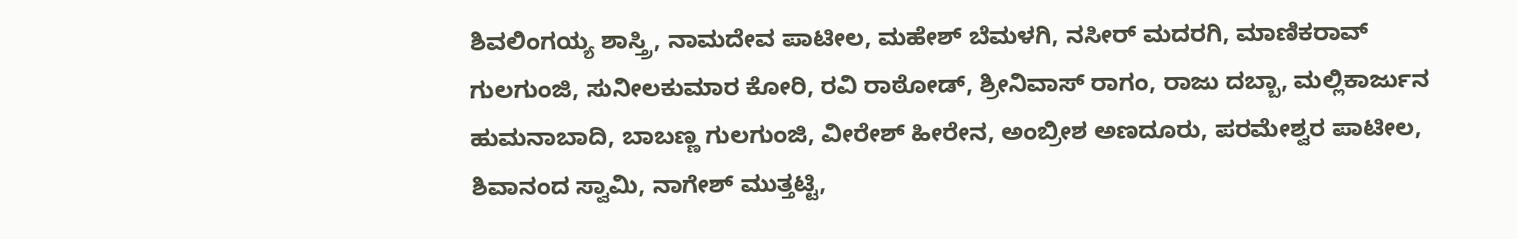ಶಿವಲಿಂಗಯ್ಯ ಶಾಸ್ತ್ರಿ, ನಾಮದೇವ ಪಾಟೀಲ, ಮಹೇಶ್ ಬೆಮಳಗಿ, ನಸೀರ್ ಮದರಗಿ, ಮಾಣಿಕರಾವ್ ಗುಲಗುಂಜಿ, ಸುನೀಲಕುಮಾರ ಕೋರಿ, ರವಿ ರಾಠೋಡ್, ಶ್ರೀನಿವಾಸ್ ರಾಗಂ, ರಾಜು ದಬ್ಬಾ, ಮಲ್ಲಿಕಾರ್ಜುನ ಹುಮನಾಬಾದಿ, ಬಾಬಣ್ಣ ಗುಲಗುಂಜಿ, ವೀರೇಶ್ ಹೀರೇನ, ಅಂಬ್ರೀಶ ಅಣದೂರು, ಪರಮೇಶ್ವರ ಪಾಟೀಲ, ಶಿವಾನಂದ ಸ್ವಾಮಿ, ನಾಗೇಶ್ ಮುತ್ತಟ್ಟಿ,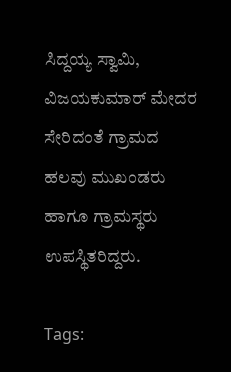ಸಿದ್ದಯ್ಯ ಸ್ವಾಮಿ, ವಿಜಯಕುಮಾರ್ ಮೇದರ ಸೇರಿದಂತೆ ಗ್ರಾಮದ ಹಲವು ಮುಖಂಡರು ಹಾಗೂ ಗ್ರಾಮಸ್ಥರು ಉಪಸ್ಥಿತರಿದ್ದರು.

Tags: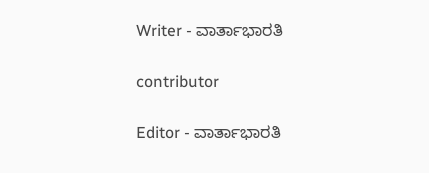Writer - ವಾರ್ತಾಭಾರತಿ

contributor

Editor - ವಾರ್ತಾಭಾರತಿ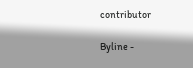contributor

Byline -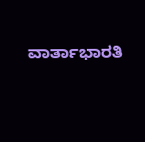ವಾರ್ತಾಭಾರತಿ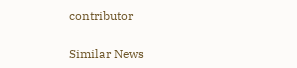contributor

Similar News